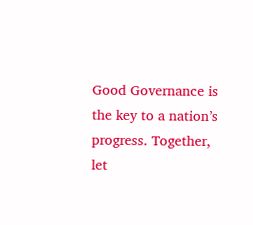Good Governance is the key to a nation’s progress. Together, let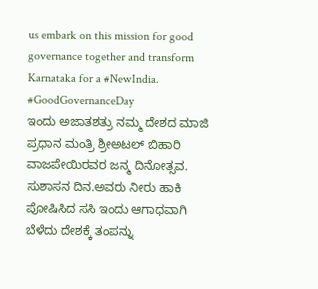us embark on this mission for good governance together and transform Karnataka for a #NewIndia.
#GoodGovernanceDay
ಇಂದು ಅಜಾತಶತ್ರು ನಮ್ಮ ದೇಶದ ಮಾಜಿ ಪ್ರಧಾನ ಮಂತ್ರಿ ಶ್ರೀಅಟಲ್ ಬಿಹಾರಿ ವಾಜಪೇಯಿರವರ ಜನ್ಮ ದಿನೋತ್ಸವ. ಸುಶಾಸನ ದಿನ.ಅವರು ನೀರು ಹಾಕಿ ಪೋಷಿಸಿದ ಸಸಿ ಇಂದು ಆಗಾಧವಾಗಿ ಬೆಳೆದು ದೇಶಕ್ಕೆ ತಂಪನ್ನು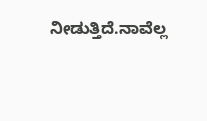ನೀಡುತ್ತಿದೆ.ನಾವೆಲ್ಲ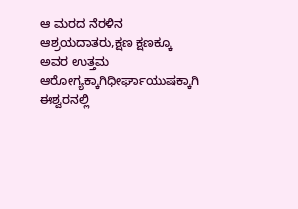ಆ ಮರದ ನೆರಳಿನ ಆಶ್ರಯದಾತರು,ಕ್ಷಣ ಕ್ಷಣಕ್ಕೂ ಅವರ ಉತ್ತಮ ಆರೋಗ್ಯಕ್ಕಾಗಿಧೀರ್ಘಾಯುಷಕ್ಕಾಗಿ ಈಶ್ವರನಲ್ಲಿ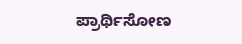ಪ್ರಾರ್ಥಿಸೋಣ